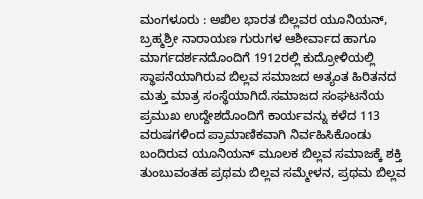ಮಂಗಳೂರು : ಅಖಿಲ ಭಾರತ ಬಿಲ್ಲವರ ಯೂನಿಯನ್, ಬ್ರಹ್ಮಶ್ರೀ ನಾರಾಯಣ ಗುರುಗಳ ಆಶೀರ್ವಾದ ಹಾಗೂ ಮಾರ್ಗದರ್ಶನದೊಂದಿಗೆ 1912ರಲ್ಲಿ ಕುದ್ರೋಳಿಯಲ್ಲಿ ಸ್ಥಾಪನೆಯಾಗಿರುವ ಬಿಲ್ಲವ ಸಮಾಜದ ಅತ್ಯಂತ ಹಿರಿತನದ ಮತ್ತು ಮಾತ್ರ ಸಂಸ್ಥೆಯಾಗಿದೆ.ಸಮಾಜದ ಸಂಘಟನೆಯ ಪ್ರಮುಖ ಉದ್ದೇಶದೊಂದಿಗೆ ಕಾರ್ಯವನ್ನು ಕಳೆದ 113 ವರುಷಗಳಿಂದ ಪ್ರಾಮಾಣಿಕವಾಗಿ ನಿರ್ವಹಿಸಿಕೊಂಡು ಬಂದಿರುವ ಯೂನಿಯನ್ ಮೂಲಕ ಬಿಲ್ಲವ ಸಮಾಜಕ್ಕೆ ಶಕ್ತಿ ತುಂಬುವಂತಹ ಪ್ರಥಮ ಬಿಲ್ಲವ ಸಮ್ಮೇಳನ, ಪ್ರಥಮ ಬಿಲ್ಲವ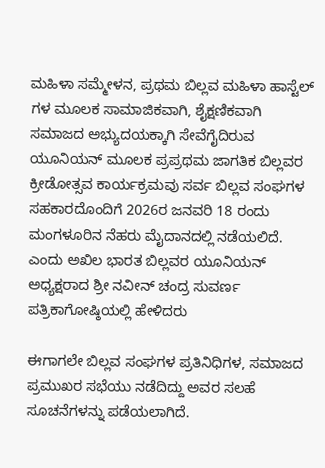ಮಹಿಳಾ ಸಮ್ಮೇಳನ, ಪ್ರಥಮ ಬಿಲ್ಲವ ಮಹಿಳಾ ಹಾಸ್ಟೆಲ್ ಗಳ ಮೂಲಕ ಸಾಮಾಜಿಕವಾಗಿ, ಶೈಕ್ಷಣಿಕವಾಗಿ ಸಮಾಜದ ಅಭ್ಯುದಯಕ್ಕಾಗಿ ಸೇವೆಗೈದಿರುವ ಯೂನಿಯನ್ ಮೂಲಕ ಪ್ರಪ್ರಥಮ ಜಾಗತಿಕ ಬಿಲ್ಲವರ ಕ್ರೀಡೋತ್ಸವ ಕಾರ್ಯಕ್ರಮವು ಸರ್ವ ಬಿಲ್ಲವ ಸಂಘಗಳ ಸಹಕಾರದೊಂದಿಗೆ 2026ರ ಜನವರಿ 18 ರಂದು ಮಂಗಳೂರಿನ ನೆಹರು ಮೈದಾನದಲ್ಲಿ ನಡೆಯಲಿದೆ. ಎಂದು ಅಖಿಲ ಭಾರತ ಬಿಲ್ಲವರ ಯೂನಿಯನ್ ಅಧ್ಯಕ್ಷರಾದ ಶ್ರೀ ನವೀನ್ ಚಂದ್ರ ಸುವರ್ಣ ಪತ್ರಿಕಾಗೋಷ್ಠಿಯಲ್ಲಿ ಹೇಳಿದರು

ಈಗಾಗಲೇ ಬಿಲ್ಲವ ಸಂಘಗಳ ಪ್ರತಿನಿಧಿಗಳ, ಸಮಾಜದ ಪ್ರಮುಖರ ಸಭೆಯು ನಡೆದಿದ್ದು ಅವರ ಸಲಹೆ ಸೂಚನೆಗಳನ್ನು ಪಡೆಯಲಾಗಿದೆ.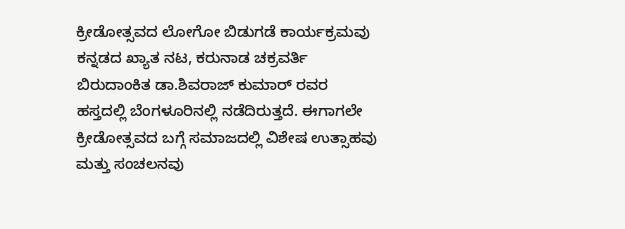ಕ್ರೀಡೋತ್ಸವದ ಲೋಗೋ ಬಿಡುಗಡೆ ಕಾರ್ಯಕ್ರಮವು ಕನ್ನಡದ ಖ್ಯಾತ ನಟ, ಕರುನಾಡ ಚಕ್ರವರ್ತಿ ಬಿರುದಾಂಕಿತ ಡಾ.ಶಿವರಾಜ್ ಕುಮಾರ್ ರವರ ಹಸ್ತದಲ್ಲಿ ಬೆಂಗಳೂರಿನಲ್ಲಿ ನಡೆದಿರುತ್ತದೆ. ಈಗಾಗಲೇ ಕ್ರೀಡೋತ್ಸವದ ಬಗ್ಗೆ ಸಮಾಜದಲ್ಲಿ ವಿಶೇಷ ಉತ್ಸಾಹವು ಮತ್ತು ಸಂಚಲನವು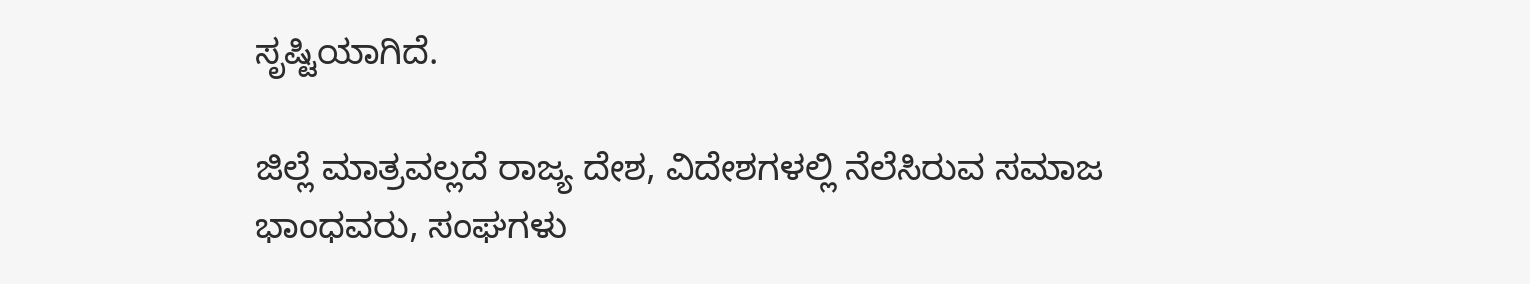ಸೃಷ್ಟಿಯಾಗಿದೆ.

ಜಿಲ್ಲೆ ಮಾತ್ರವಲ್ಲದೆ ರಾಜ್ಯ ದೇಶ, ವಿದೇಶಗಳಲ್ಲಿ ನೆಲೆಸಿರುವ ಸಮಾಜ ಭಾಂಧವರು, ಸಂಘಗಳು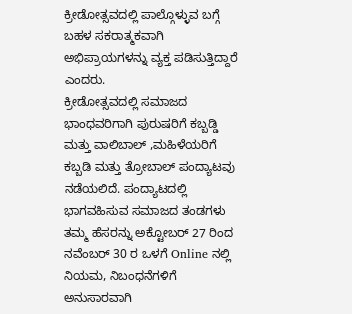ಕ್ರೀಡೋತ್ಸವದಲ್ಲಿ ಪಾಲ್ಗೊಳ್ಳುವ ಬಗ್ಗೆ ಬಹಳ ಸಕರಾತ್ಮಕವಾಗಿ ಅಭಿಪ್ರಾಯಗಳನ್ನು ವ್ಯಕ್ತ ಪಡಿಸುತ್ತಿದ್ದಾರೆ ಎಂದರು.
ಕ್ರೀಡೋತ್ಸವದಲ್ಲಿ ಸಮಾಜದ ಭಾಂಧವರಿಗಾಗಿ ಪುರುಷರಿಗೆ ಕಬ್ಬಡ್ಡಿ ಮತ್ತು ವಾಲಿಬಾಲ್ ,ಮಹಿಳೆಯರಿಗೆ ಕಬ್ಬಡಿ ಮತ್ತು ತ್ರೋಬಾಲ್ ಪಂದ್ಯಾಟವು ನಡೆಯಲಿದೆ. ಪಂದ್ಯಾಟದಲ್ಲಿ ಭಾಗವಹಿಸುವ ಸಮಾಜದ ತಂಡಗಳು ತಮ್ಮ ಹೆಸರನ್ನು ಅಕ್ಟೋಬರ್ 27 ರಿಂದ ನವೆಂಬರ್ 30 ರ ಒಳಗೆ Online ನಲ್ಲಿ ನಿಯಮ, ನಿಬಂಧನೆಗಳಿಗೆ ಅನುಸಾರವಾಗಿ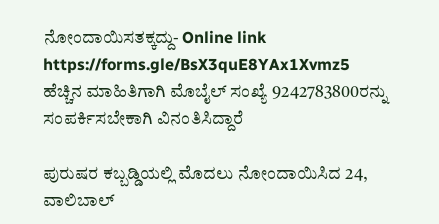ನೋಂದಾಯಿಸತಕ್ಕದ್ದು- Online link https://forms.gle/BsX3quE8YAx1Xvmz5
ಹೆಚ್ಚಿನ ಮಾಹಿತಿಗಾಗಿ ಮೊಬೈಲ್ ಸಂಖ್ಯೆ 9242783800ರನ್ನು ಸಂಪರ್ಕಿಸಬೇಕಾಗಿ ವಿನಂತಿಸಿದ್ದಾರೆ

ಪುರುಷರ ಕಬ್ಬಡ್ಡಿಯಲ್ಲಿ ಮೊದಲು ನೋಂದಾಯಿಸಿದ 24, ವಾಲಿಬಾಲ್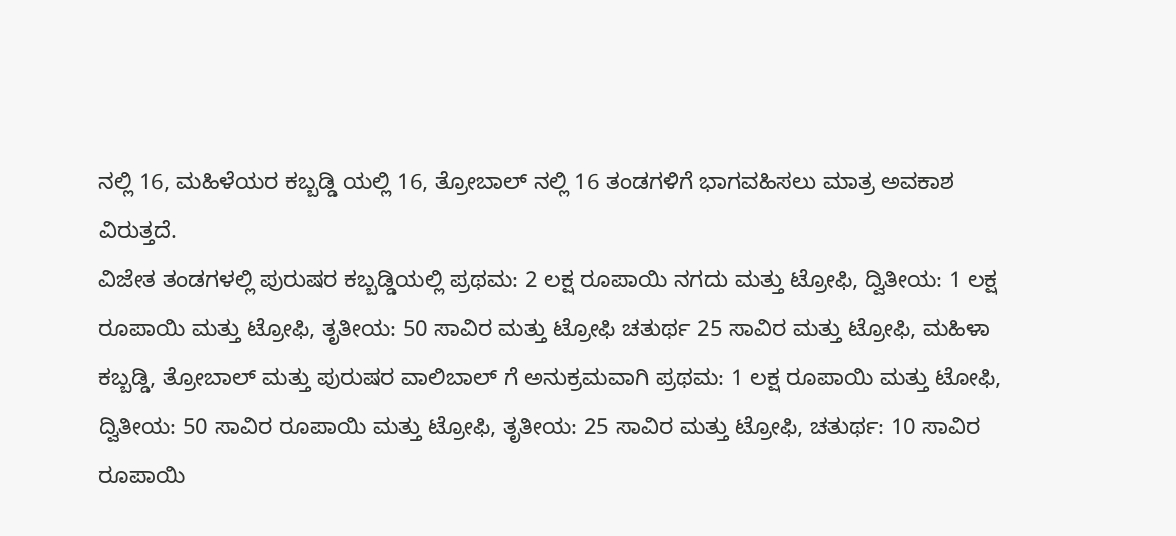ನಲ್ಲಿ 16, ಮಹಿಳೆಯರ ಕಬ್ಬಡ್ಡಿ ಯಲ್ಲಿ 16, ತ್ರೋಬಾಲ್ ನಲ್ಲಿ 16 ತಂಡಗಳಿಗೆ ಭಾಗವಹಿಸಲು ಮಾತ್ರ ಅವಕಾಶ ವಿರುತ್ತದೆ.
ವಿಜೇತ ತಂಡಗಳಲ್ಲಿ ಪುರುಷರ ಕಬ್ಬಡ್ಡಿಯಲ್ಲಿ ಪ್ರಥಮ: 2 ಲಕ್ಷ ರೂಪಾಯಿ ನಗದು ಮತ್ತು ಟ್ರೋಫಿ, ದ್ವಿತೀಯ: 1 ಲಕ್ಷ ರೂಪಾಯಿ ಮತ್ತು ಟ್ರೋಫಿ, ತೃತೀಯ: 50 ಸಾವಿರ ಮತ್ತು ಟ್ರೋಫಿ ಚತುರ್ಥ 25 ಸಾವಿರ ಮತ್ತು ಟ್ರೋಫಿ, ಮಹಿಳಾ ಕಬ್ಬಡ್ಡಿ, ತ್ರೋಬಾಲ್ ಮತ್ತು ಪುರುಷರ ವಾಲಿಬಾಲ್ ಗೆ ಅನುಕ್ರಮವಾಗಿ ಪ್ರಥಮ: 1 ಲಕ್ಷ ರೂಪಾಯಿ ಮತ್ತು ಟೋಫಿ, ದ್ವಿತೀಯ: 50 ಸಾವಿರ ರೂಪಾಯಿ ಮತ್ತು ಟ್ರೋಫಿ, ತೃತೀಯ: 25 ಸಾವಿರ ಮತ್ತು ಟ್ರೋಫಿ, ಚತುರ್ಥ: 10 ಸಾವಿರ ರೂಪಾಯಿ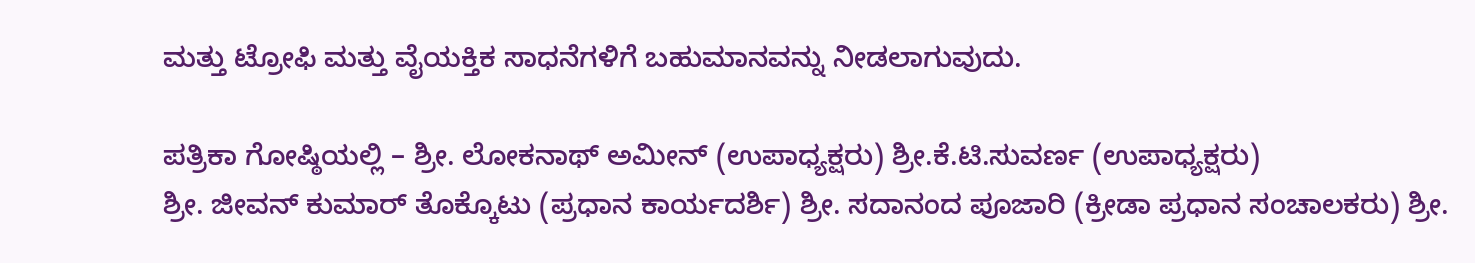ಮತ್ತು ಟ್ರೋಫಿ ಮತ್ತು ವೈಯಕ್ತಿಕ ಸಾಧನೆಗಳಿಗೆ ಬಹುಮಾನವನ್ನು ನೀಡಲಾಗುವುದು.

ಪತ್ರಿಕಾ ಗೋಷ್ಠಿಯಲ್ಲಿ – ಶ್ರೀ. ಲೋಕನಾಥ್ ಅಮೀನ್ (ಉಪಾಧ್ಯಕ್ಷರು) ಶ್ರೀ.ಕೆ.ಟಿ.ಸುವರ್ಣ (ಉಪಾಧ್ಯಕ್ಷರು)
ಶ್ರೀ. ಜೀವನ್ ಕುಮಾರ್ ತೊಕ್ಕೊಟು (ಪ್ರಧಾನ ಕಾರ್ಯದರ್ಶಿ) ಶ್ರೀ. ಸದಾನಂದ ಪೂಜಾರಿ (ಕ್ರೀಡಾ ಪ್ರಧಾನ ಸಂಚಾಲಕರು) ಶ್ರೀ.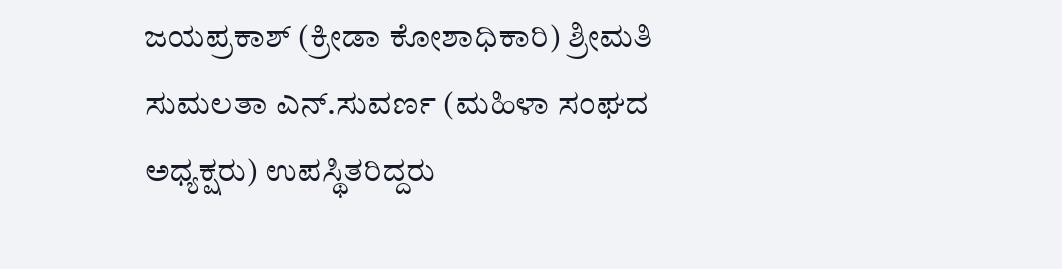ಜಯಪ್ರಕಾಶ್ (ಕ್ರೀಡಾ ಕೋಶಾಧಿಕಾರಿ) ಶ್ರೀಮತಿ ಸುಮಲತಾ ಎನ್.ಸುವರ್ಣ (ಮಹಿಳಾ ಸಂಘದ ಅಧ್ಯಕ್ಷರು) ಉಪಸ್ಥಿತರಿದ್ದರು